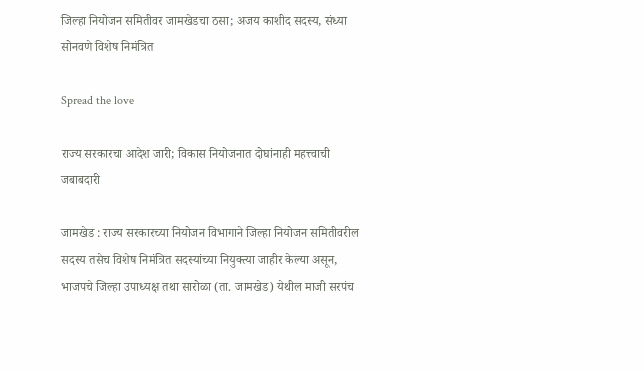जिल्हा नियोजन समितीवर जामखेडचा ठसा; अजय काशीद सदस्य, संध्या सोनवणे विशेष निमंत्रित

Spread the love

राज्य सरकारचा आदेश जारी; विकास नियोजनात दोघांनाही महत्त्वाची जबाबदारी

जामखेड : राज्य सरकारच्या नियोजन विभागाने जिल्हा नियोजन समितीवरील सदस्य तसेच विशेष निमंत्रित सदस्यांच्या नियुक्त्या जाहीर केल्या असून, भाजपचे जिल्हा उपाध्यक्ष तथा सारोळा (ता. जामखेड) येथील माजी सरपंच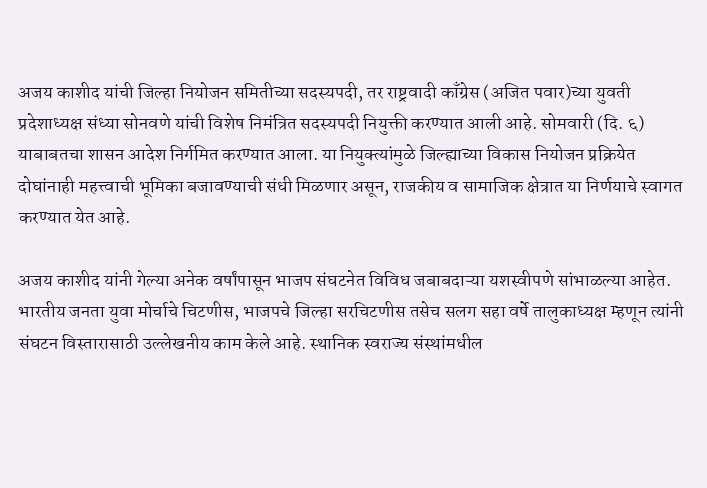अजय काशीद यांची जिल्हा नियोजन समितीच्या सदस्यपदी, तर राष्ट्रवादी काँग्रेस (अजित पवार)च्या युवती प्रदेशाध्यक्ष संध्या सोनवणे यांची विशेष निमंत्रित सदस्यपदी नियुक्ती करण्यात आली आहे. सोमवारी (दि. ६) याबाबतचा शासन आदेश निर्गमित करण्यात आला. या नियुक्त्यांमुळे जिल्ह्याच्या विकास नियोजन प्रक्रियेत दोघांनाही महत्त्वाची भूमिका बजावण्याची संधी मिळणार असून, राजकीय व सामाजिक क्षेत्रात या निर्णयाचे स्वागत करण्यात येत आहे.

अजय काशीद यांनी गेल्या अनेक वर्षांपासून भाजप संघटनेत विविध जबाबदाऱ्या यशस्वीपणे सांभाळल्या आहेत. भारतीय जनता युवा मोर्चाचे चिटणीस, भाजपचे जिल्हा सरचिटणीस तसेच सलग सहा वर्षे तालुकाध्यक्ष म्हणून त्यांनी संघटन विस्तारासाठी उल्लेखनीय काम केले आहे. स्थानिक स्वराज्य संस्थांमधील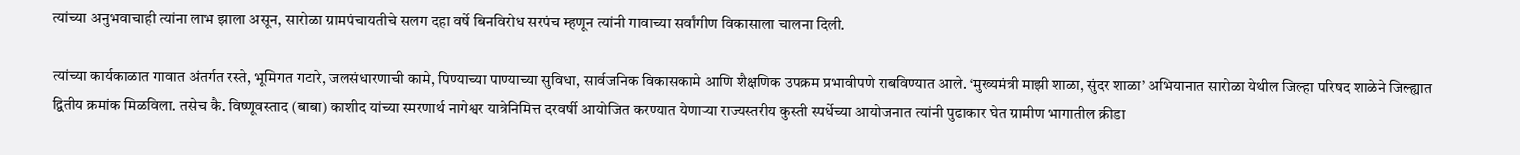त्यांच्या अनुभवाचाही त्यांना लाभ झाला असून, सारोळा ग्रामपंचायतीचे सलग दहा वर्षे बिनविरोध सरपंच म्हणून त्यांनी गावाच्या सर्वांगीण विकासाला चालना दिली.

त्यांच्या कार्यकाळात गावात अंतर्गत रस्ते, भूमिगत गटारे, जलसंधारणाची कामे, पिण्याच्या पाण्याच्या सुविधा, सार्वजनिक विकासकामे आणि शैक्षणिक उपक्रम प्रभावीपणे राबविण्यात आले. ‘मुख्यमंत्री माझी शाळा, सुंदर शाळा’ अभियानात सारोळा येथील जिल्हा परिषद शाळेने जिल्ह्यात द्वितीय क्रमांक मिळविला. तसेच कै. विष्णूवस्ताद (बाबा) काशीद यांच्या स्मरणार्थ नागेश्वर यात्रेनिमित्त दरवर्षी आयोजित करण्यात येणाऱ्या राज्यस्तरीय कुस्ती स्पर्धेच्या आयोजनात त्यांनी पुढाकार घेत ग्रामीण भागातील क्रीडा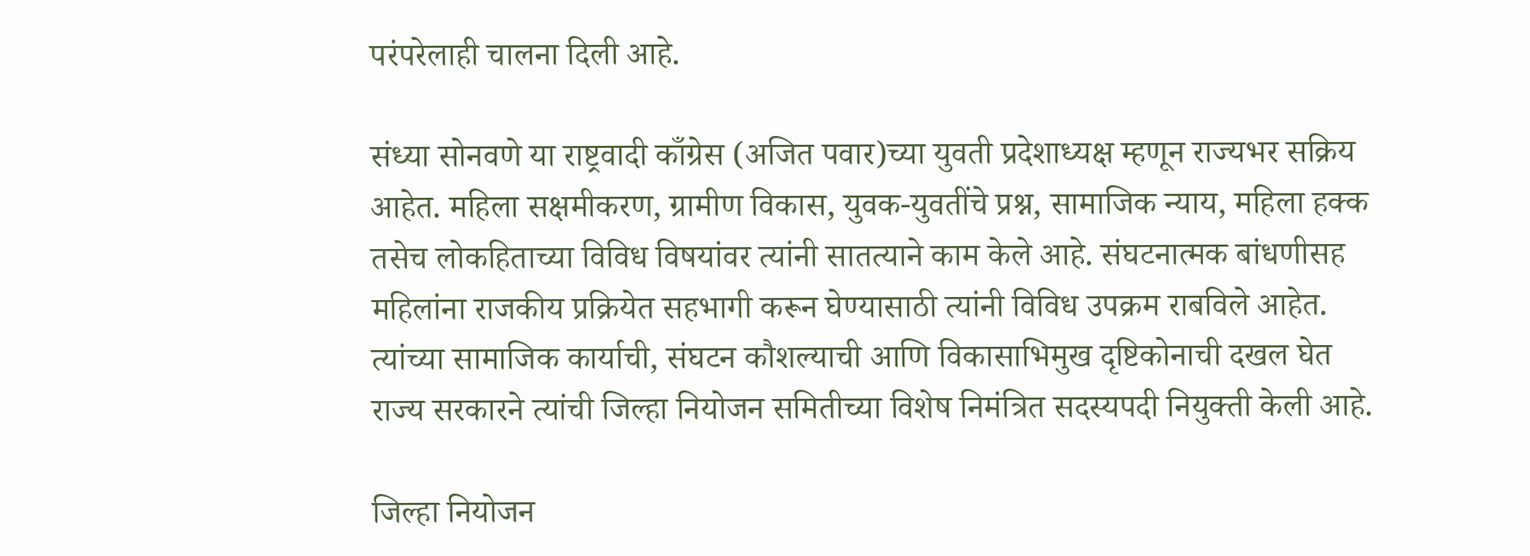परंपरेलाही चालना दिली आहे.

संध्या सोनवणे या राष्ट्रवादी काँग्रेस (अजित पवार)च्या युवती प्रदेशाध्यक्ष म्हणून राज्यभर सक्रिय आहेत. महिला सक्षमीकरण, ग्रामीण विकास, युवक-युवतींचे प्रश्न, सामाजिक न्याय, महिला हक्क तसेच लोकहिताच्या विविध विषयांवर त्यांनी सातत्याने काम केले आहे. संघटनात्मक बांधणीसह महिलांना राजकीय प्रक्रियेत सहभागी करून घेण्यासाठी त्यांनी विविध उपक्रम राबविले आहेत. त्यांच्या सामाजिक कार्याची, संघटन कौशल्याची आणि विकासाभिमुख दृष्टिकोनाची दखल घेत राज्य सरकारने त्यांची जिल्हा नियोजन समितीच्या विशेष निमंत्रित सदस्यपदी नियुक्ती केली आहे.

जिल्हा नियोजन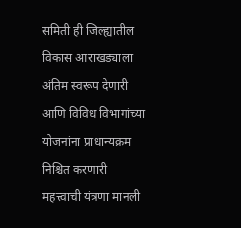समिती ही जिल्ह्यातील विकास आराखड्याला अंतिम स्वरूप देणारी आणि विविध विभागांच्या योजनांना प्राधान्यक्रम निश्चित करणारी महत्त्वाची यंत्रणा मानली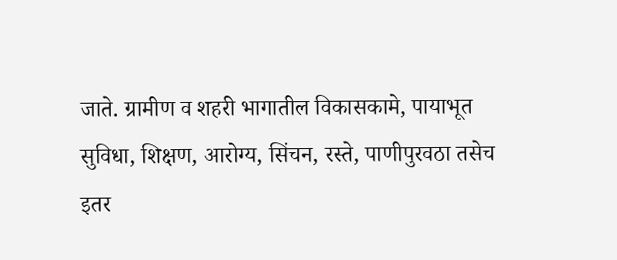जाते. ग्रामीण व शहरी भागातील विकासकामे, पायाभूत सुविधा, शिक्षण, आरोग्य, सिंचन, रस्ते, पाणीपुरवठा तसेच इतर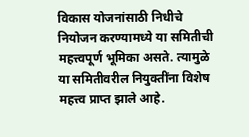विकास योजनांसाठी निधीचे नियोजन करण्यामध्ये या समितीची महत्त्वपूर्ण भूमिका असते. त्यामुळे या समितीवरील नियुक्तींना विशेष महत्त्व प्राप्त झाले आहे.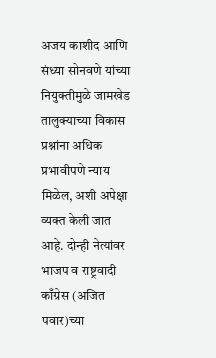अजय काशीद आणि संध्या सोनवणे यांच्या नियुक्तीमुळे जामखेड तालुक्याच्या विकास प्रश्नांना अधिक प्रभावीपणे न्याय मिळेल, अशी अपेक्षा व्यक्त केली जात आहे. दोन्ही नेत्यांवर भाजप व राष्ट्रवादी काँग्रेस (अजित पवार)च्या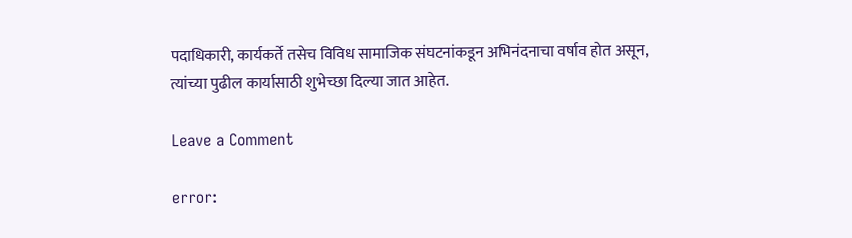पदाधिकारी, कार्यकर्ते तसेच विविध सामाजिक संघटनांकडून अभिनंदनाचा वर्षाव होत असून, त्यांच्या पुढील कार्यासाठी शुभेच्छा दिल्या जात आहेत.

Leave a Comment

error: